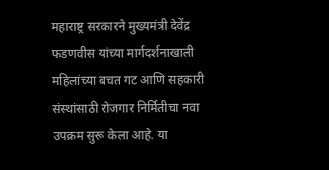महाराष्ट्र सरकारने मुख्यमंत्री देवेंद्र फडणवीस यांच्या मार्गदर्शनाखाली महिलांच्या बचत गट आणि सहकारी संस्थांसाठी रोजगार निर्मितीचा नवा उपक्रम सुरू केला आहे. या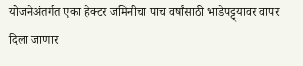योजनेअंतर्गत एका हेक्टर जमिनीचा पाच वर्षांसाठी भाडेपट्ट्यावर वापर दिला जाणार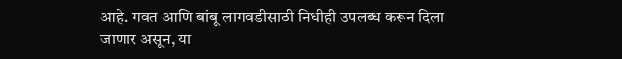आहे. गवत आणि बांबू लागवडीसाठी निधीही उपलब्ध करून दिला जाणार असून, या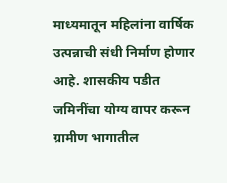माध्यमातून महिलांना वार्षिक उत्पन्नाची संधी निर्माण होणार आहे. शासकीय पडीत जमिनींचा योग्य वापर करून ग्रामीण भागातील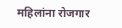महिलांना रोजगार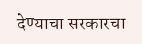देण्याचा सरकारचा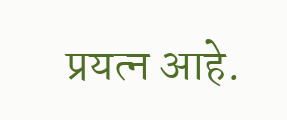प्रयत्न आहे.